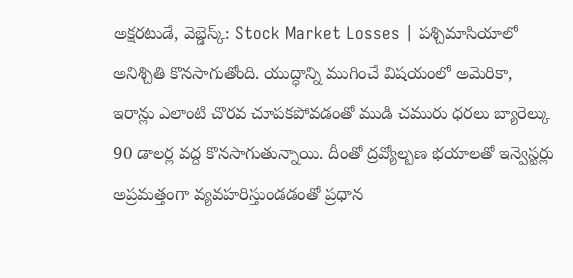అక్షరటుడే, వెబ్డెస్క్: Stock Market Losses | పశ్చిమాసియాలో అనిశ్చితి కొనసాగుతోంది. యుద్ధాన్ని ముగించే విషయంలో అమెరికా, ఇరాన్లు ఎలాంటి చొరవ చూపకపోవడంతో ముడి చమురు ధరలు బ్యారెల్కు 90 డాలర్ల వద్ద కొనసాగుతున్నాయి. దీంతో ద్రవ్యోల్బణ భయాలతో ఇన్వెస్టర్లు అప్రమత్తంగా వ్యవహరిస్తుండడంతో ప్రధాన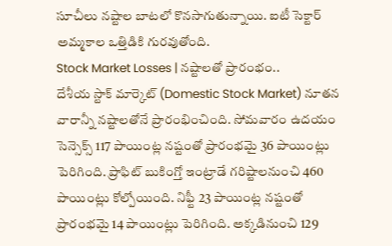సూచీలు నష్టాల బాటలో కొనసాగుతున్నాయి. ఐటీ సెక్టార్ అమ్మకాల ఒత్తిడికి గురవుతోంది.
Stock Market Losses | నష్టాలతో ప్రారంభం..
దేశీయ స్టాక్ మార్కెట్ (Domestic Stock Market) నూతన వారాన్నీ నష్టాలతోనే ప్రారంభించింది. సోమవారం ఉదయం సెన్సెక్స్ 117 పాయింట్ల నష్టంతో ప్రారంభమై 36 పాయింట్లు పెరిగింది. ప్రాఫిట్ బుకింగ్తో ఇంట్రాడే గరిష్టాలనుంచి 460 పాయింట్లు కోల్పోయింది. నిఫ్టీ 23 పాయింట్ల నష్టంతో ప్రారంభమై 14 పాయింట్లు పెరిగింది. అక్కడినుంచి 129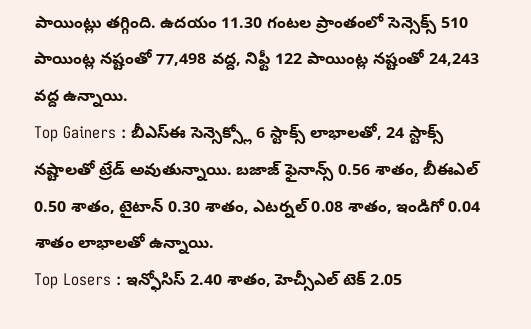పాయింట్లు తగ్గింది. ఉదయం 11.30 గంటల ప్రాంతంలో సెన్సెక్స్ 510 పాయింట్ల నష్టంతో 77,498 వద్ద, నిఫ్టీ 122 పాయింట్ల నష్టంతో 24,243 వద్ద ఉన్నాయి.
Top Gainers : బీఎస్ఈ సెన్సెక్స్లో 6 స్టాక్స్ లాభాలతో, 24 స్టాక్స్ నష్టాలతో ట్రేడ్ అవుతున్నాయి. బజాజ్ ఫైనాన్స్ 0.56 శాతం, బీఈఎల్ 0.50 శాతం, టైటాన్ 0.30 శాతం, ఎటర్నల్ 0.08 శాతం, ఇండిగో 0.04 శాతం లాభాలతో ఉన్నాయి.
Top Losers : ఇన్ఫోసిస్ 2.40 శాతం, హెచ్సీఎల్ టెక్ 2.05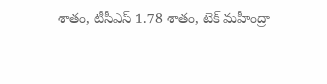శాతం, టీసీఎస్ 1.78 శాతం, టెక్ మహీంద్రా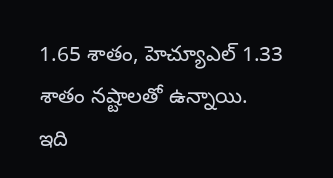1.65 శాతం, హెచ్యూఎల్ 1.33 శాతం నష్టాలతో ఉన్నాయి.
ఇది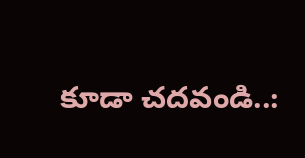కూడా చదవండి..: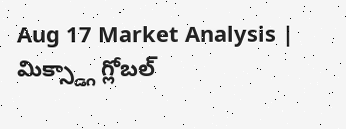Aug 17 Market Analysis | మిక్స్డ్గా గ్లోబల్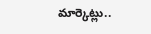మార్కెట్లు..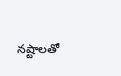నష్టాలతో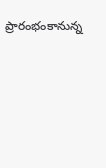ప్రారంభంకానున్న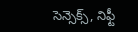సెన్సెక్స్, నిఫ్టీ